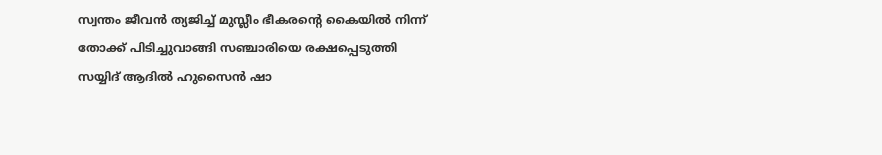സ്വന്തം ജീവന്‍ ത്യജിച്ച് മുസ്ലീം ഭീകരൻ്റെ കൈയില്‍ നിന്ന് തോക്ക് പിടിച്ചുവാങ്ങി സഞ്ചാരിയെ രക്ഷപ്പെടുത്തി സയ്യിദ് ആദില്‍ ഹുസൈന്‍ ഷാ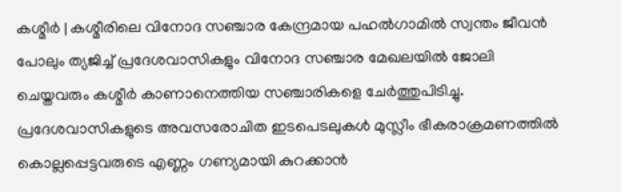കശ്മീര്‍ | കശ്മീരിലെ വിനോദ സഞ്ചാര കേന്ദ്രമായ പഹല്‍ഗാമിൽ സ്വന്തം ജീവന്‍ പോലും ത്യജിച്ച് പ്രദേശവാസികളും വിനോദ സഞ്ചാര മേഖലയില്‍ ജോലി ചെയ്തവരും കശ്മീര്‍ കാണാനെത്തിയ സഞ്ചാരികളെ ചേര്‍ത്തുപിടിച്ചു. പ്രദേശവാസികളുടെ അവസരോചിത ഇടപെടലുകൾ മുസ്ലീം ഭീകരാക്രമണത്തില്‍ കൊല്ലപ്പെട്ടവരുടെ എണ്ണം ഗണ്യമായി കുറക്കാൻ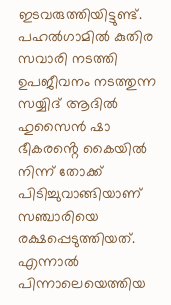ഇടവരുത്തിയിട്ടുണ്ട്. പഹല്‍ഗാമില്‍ കുതിര സവാരി നടത്തി ഉപജീവനം നടത്തുന്ന സയ്യിദ് ആദില്‍ ഹുസൈന്‍ ഷാ ഭീകരൻ്റെ കൈയില്‍ നിന്ന് തോക്ക് പിടിച്ചുവാങ്ങിയാണ് സഞ്ചാരിയെ രക്ഷപ്പെടുത്തിയത്. എന്നാല്‍ പിന്നാലെയെത്തിയ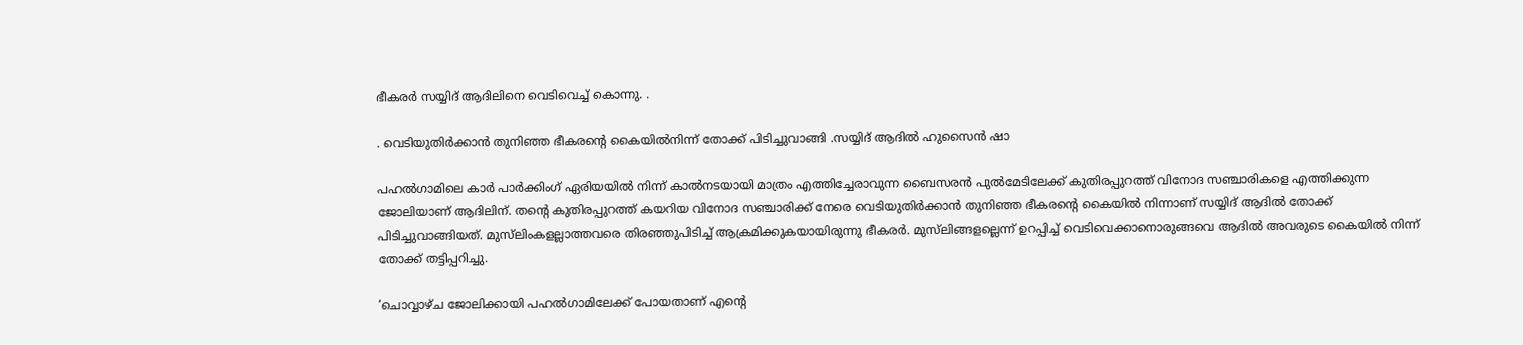ഭീകരര്‍ സയ്യിദ് ആദിലിനെ വെടിവെച്ച് കൊന്നു. .

. വെടിയുതിര്‍ക്കാന്‍ തുനിഞ്ഞ ഭീകരൻ്റെ കൈയില്‍നിന്ന് തോക്ക് പിടിച്ചുവാങ്ങി .സയ്യിദ് ആദില്‍ ഹുസൈന്‍ ഷാ

പഹല്‍ഗാമിലെ കാര്‍ പാര്‍ക്കിംഗ് ഏരിയയില്‍ നിന്ന് കാല്‍നടയായി മാത്രം എത്തിച്ചേരാവുന്ന ബൈസരന്‍ പുല്‍മേടിലേക്ക് കുതിരപ്പുറത്ത് വിനോദ സഞ്ചാരികളെ എത്തിക്കുന്ന ജോലിയാണ് ആദിലിന്. തൻ്റെ കുതിരപ്പുറത്ത് കയറിയ വിനോദ സഞ്ചാരിക്ക് നേരെ വെടിയുതിര്‍ക്കാന്‍ തുനിഞ്ഞ ഭീകരൻ്റെ കൈയില്‍ നിന്നാണ് സയ്യിദ് ആദില്‍ തോക്ക് പിടിച്ചുവാങ്ങിയത്. മുസ്‌ലിംകളല്ലാത്തവരെ തിരഞ്ഞുപിടിച്ച് ആക്രമിക്കുകയായിരുന്നു ഭീകരര്‍. മുസ്‌ലിങ്ങളല്ലെന്ന് ഉറപ്പിച്ച് വെടിവെക്കാനൊരുങ്ങവെ ആദില്‍ അവരുടെ കൈയില്‍ നിന്ന് തോക്ക് തട്ടിപ്പറിച്ചു.

‘ചൊവ്വാഴ്ച ജോലിക്കായി പഹല്‍ഗാമിലേക്ക് പോയതാണ് എന്റെ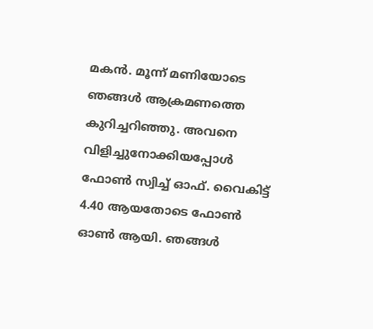മകന്‍. മൂന്ന് മണിയോടെ ഞങ്ങള്‍ ആക്രമണത്തെ കുറിച്ചറിഞ്ഞു. അവനെ വിളിച്ചുനോക്കിയപ്പോള്‍ ഫോണ്‍ സ്വിച്ച് ഓഫ്. വൈകിട്ട് 4.40 ആയതോടെ ഫോണ്‍ ഓണ്‍ ആയി. ഞങ്ങള്‍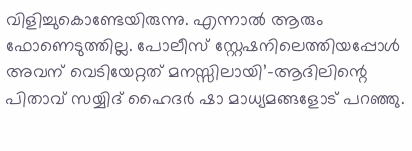വിളിച്ചുകൊണ്ടേയിരുന്നു. എന്നാല്‍ ആരും ഫോണെടുത്തില്ല. പോലീസ് സ്റ്റേഷനിലെത്തിയപ്പോള്‍ അവന് വെടിയേറ്റത് മനസ്സിലായി’-ആദിലിന്റെ പിതാവ് സയ്യിദ് ഹൈദര്‍ ഷാ മാധ്യമങ്ങളോട് പറഞ്ഞു.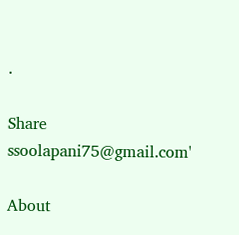.

Share
ssoolapani75@gmail.com'

About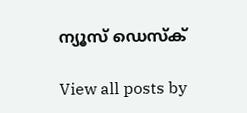ന്യൂസ് ഡെസ്ക്

View all posts by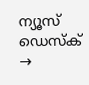ന്യൂസ് ഡെസ്ക് →